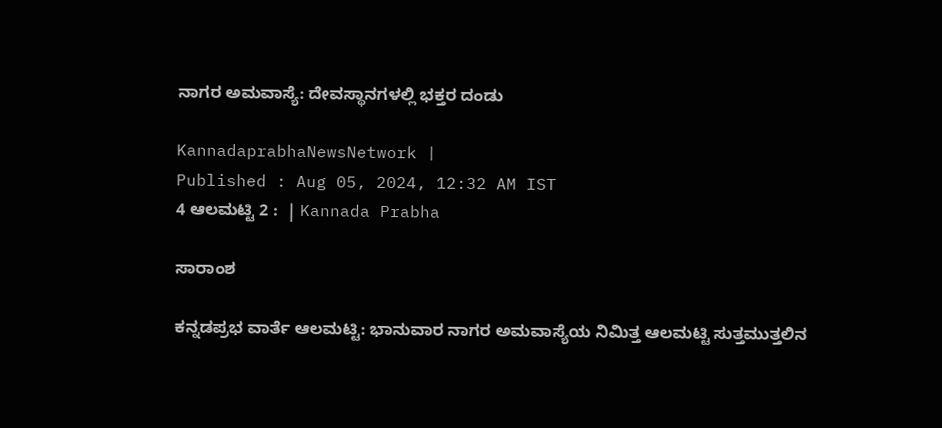ನಾಗರ ಅಮವಾಸ್ಯೆ: ದೇವಸ್ಥಾನಗಳಲ್ಲಿ ಭಕ್ತರ ದಂಡು

KannadaprabhaNewsNetwork |
Published : Aug 05, 2024, 12:32 AM IST
4 ಆಲಮಟ್ಟಿ 2 :  | Kannada Prabha

ಸಾರಾಂಶ

ಕನ್ನಡಪ್ರಭ ವಾರ್ತೆ ಆಲಮಟ್ಟಿ: ಭಾನುವಾರ ನಾಗರ ಅಮವಾಸ್ಯೆಯ ನಿಮಿತ್ತ ಆಲಮಟ್ಟಿ ಸುತ್ತಮುತ್ತಲಿನ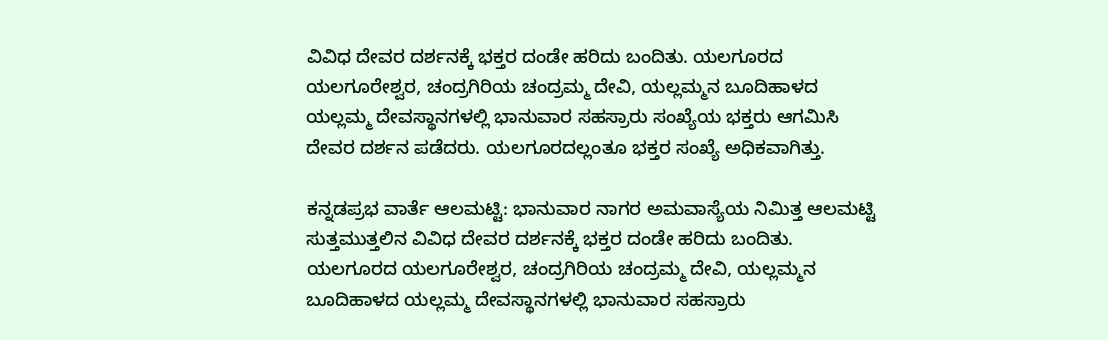ವಿವಿಧ ದೇವರ ದರ್ಶನಕ್ಕೆ ಭಕ್ತರ ದಂಡೇ ಹರಿದು ಬಂದಿತು. ಯಲಗೂರದ ಯಲಗೂರೇಶ್ವರ, ಚಂದ್ರಗಿರಿಯ ಚಂದ್ರಮ್ಮ ದೇವಿ, ಯಲ್ಲಮ್ಮನ ಬೂದಿಹಾಳದ ಯಲ್ಲಮ್ಮ ದೇವಸ್ಥಾನಗಳಲ್ಲಿ ಭಾನುವಾರ ಸಹಸ್ರಾರು ಸಂಖ್ಯೆಯ ಭಕ್ತರು ಆಗಮಿಸಿ ದೇವರ ದರ್ಶನ ಪಡೆದರು. ಯಲಗೂರದಲ್ಲಂತೂ ಭಕ್ತರ ಸಂಖ್ಯೆ ಅಧಿಕವಾಗಿತ್ತು.

ಕನ್ನಡಪ್ರಭ ವಾರ್ತೆ ಆಲಮಟ್ಟಿ: ಭಾನುವಾರ ನಾಗರ ಅಮವಾಸ್ಯೆಯ ನಿಮಿತ್ತ ಆಲಮಟ್ಟಿ ಸುತ್ತಮುತ್ತಲಿನ ವಿವಿಧ ದೇವರ ದರ್ಶನಕ್ಕೆ ಭಕ್ತರ ದಂಡೇ ಹರಿದು ಬಂದಿತು. ಯಲಗೂರದ ಯಲಗೂರೇಶ್ವರ, ಚಂದ್ರಗಿರಿಯ ಚಂದ್ರಮ್ಮ ದೇವಿ, ಯಲ್ಲಮ್ಮನ ಬೂದಿಹಾಳದ ಯಲ್ಲಮ್ಮ ದೇವಸ್ಥಾನಗಳಲ್ಲಿ ಭಾನುವಾರ ಸಹಸ್ರಾರು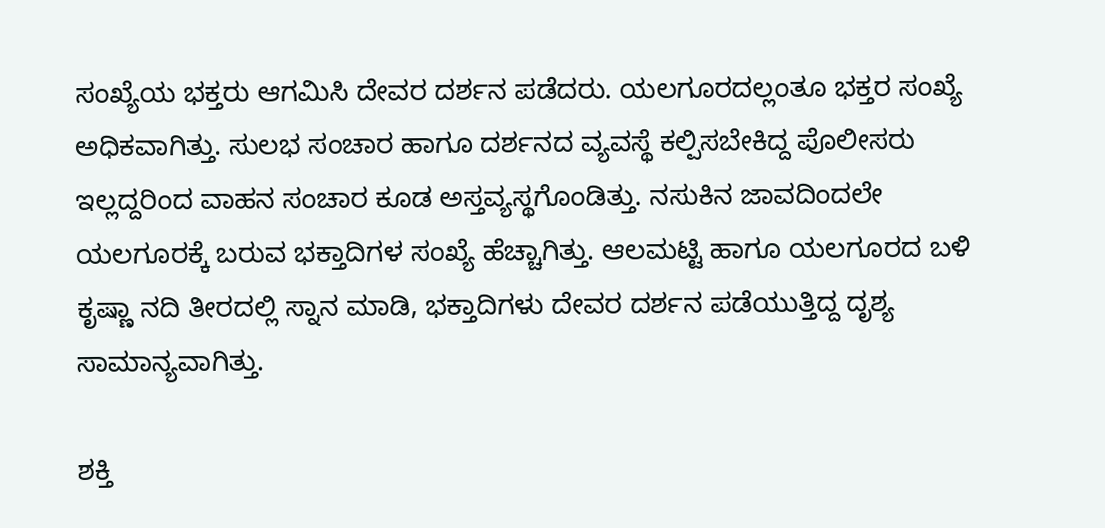ಸಂಖ್ಯೆಯ ಭಕ್ತರು ಆಗಮಿಸಿ ದೇವರ ದರ್ಶನ ಪಡೆದರು. ಯಲಗೂರದಲ್ಲಂತೂ ಭಕ್ತರ ಸಂಖ್ಯೆ ಅಧಿಕವಾಗಿತ್ತು. ಸುಲಭ ಸಂಚಾರ ಹಾಗೂ ದರ್ಶನದ ವ್ಯವಸ್ಥೆ ಕಲ್ಪಿಸಬೇಕಿದ್ದ ಪೊಲೀಸರು ಇಲ್ಲದ್ದರಿಂದ ವಾಹನ ಸಂಚಾರ ಕೂಡ ಅಸ್ತವ್ಯಸ್ಥಗೊಂಡಿತ್ತು. ನಸುಕಿನ ಜಾವದಿಂದಲೇ ಯಲಗೂರಕ್ಕೆ ಬರುವ ಭಕ್ತಾದಿಗಳ ಸಂಖ್ಯೆ ಹೆಚ್ಚಾಗಿತ್ತು. ಆಲಮಟ್ಟಿ ಹಾಗೂ ಯಲಗೂರದ ಬಳಿ ಕೃಷ್ಣಾ ನದಿ ತೀರದಲ್ಲಿ ಸ್ನಾನ ಮಾಡಿ, ಭಕ್ತಾದಿಗಳು ದೇವರ ದರ್ಶನ ಪಡೆಯುತ್ತಿದ್ದ ದೃಶ್ಯ ಸಾಮಾನ್ಯವಾಗಿತ್ತು.

ಶಕ್ತಿ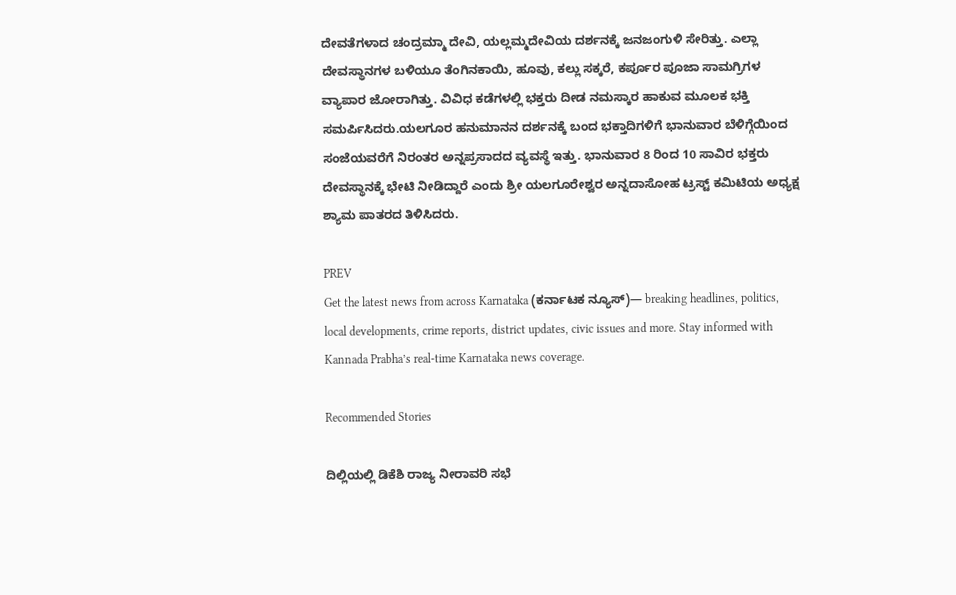ದೇವತೆಗಳಾದ ಚಂದ್ರಮ್ಮಾ ದೇವಿ, ಯಲ್ಲಮ್ಮದೇವಿಯ ದರ್ಶನಕ್ಕೆ ಜನಜಂಗುಳಿ ಸೇರಿತ್ತು. ಎಲ್ಲಾ ದೇವಸ್ಥಾನಗಳ ಬಳಿಯೂ ತೆಂಗಿನಕಾಯಿ, ಹೂವು, ಕಲ್ಲು ಸಕ್ಕರೆ, ಕರ್ಪೂರ ಪೂಜಾ ಸಾಮಗ್ರಿಗಳ ವ್ಯಾಪಾರ ಜೋರಾಗಿತ್ತು. ವಿವಿಧ ಕಡೆಗಳಲ್ಲಿ ಭಕ್ತರು ದೀಡ ನಮಸ್ಕಾರ ಹಾಕುವ ಮೂಲಕ ಭಕ್ತಿ ಸಮರ್ಪಿಸಿದರು.ಯಲಗೂರ ಹನುಮಾನನ ದರ್ಶನಕ್ಕೆ ಬಂದ ಭಕ್ತಾದಿಗಳಿಗೆ ಭಾನುವಾರ ಬೆಳಿಗ್ಗೆಯಿಂದ ಸಂಜೆಯವರೆಗೆ ನಿರಂತರ ಅನ್ನಪ್ರಸಾದದ ವ್ಯವಸ್ಥೆ ಇತ್ತು. ಭಾನುವಾರ 8 ರಿಂದ 10 ಸಾವಿರ ಭಕ್ತರು ದೇವಸ್ಥಾನಕ್ಕೆ ಭೇಟಿ ನೀಡಿದ್ದಾರೆ ಎಂದು ಶ್ರೀ ಯಲಗೂರೇಶ್ವರ ಅನ್ನದಾಸೋಹ ಟ್ರಸ್ಟ್ ಕಮಿಟಿಯ ಅಧ್ಯಕ್ಷ ಶ್ಯಾಮ ಪಾತರದ ತಿಳಿಸಿದರು.

PREV
Get the latest news from across Karnataka (ಕರ್ನಾಟಕ ನ್ಯೂಸ್)— breaking headlines, politics, local developments, crime reports, district updates, civic issues and more. Stay informed with Kannada Prabha’s real‑time Karnataka news coverage.

Recommended Stories

ದಿಲ್ಲಿಯಲ್ಲಿ ಡಿಕೆಶಿ ರಾಜ್ಯ ನೀರಾವರಿ ಸಭೆ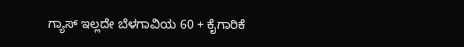ಗ್ಯಾಸ್ ಇಲ್ಲದೇ ಬೆಳಗಾವಿಯ 60 + ಕೈಗಾರಿಕೆ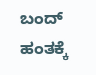ಬಂದ್‌ ಹಂತಕ್ಕೆ